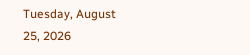Tuesday, August 25, 2026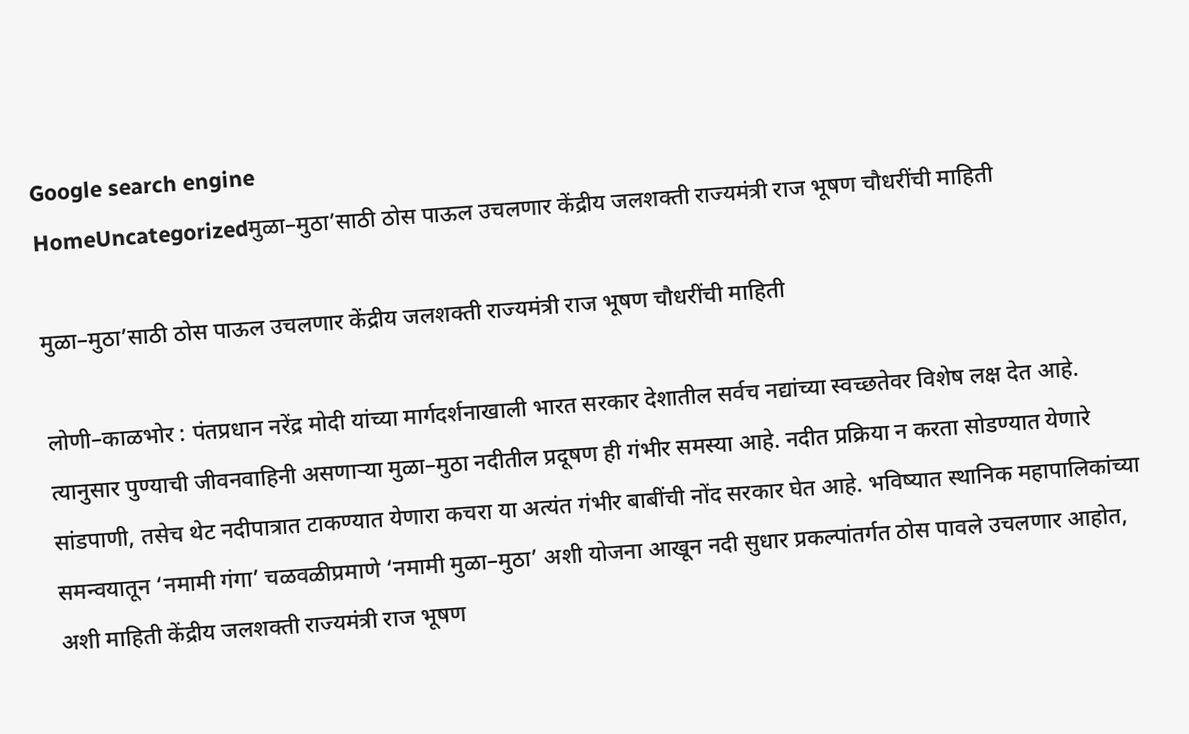Google search engine
HomeUncategorizedमुळा–मुठा’साठी ठोस पाऊल उचलणार केंद्रीय जलशक्ती राज्यमंत्री राज भूषण चौधरींची माहिती

मुळा–मुठा’साठी ठोस पाऊल उचलणार केंद्रीय जलशक्ती राज्यमंत्री राज भूषण चौधरींची माहिती

लोणी–काळभोर : पंतप्रधान नरेंद्र मोदी यांच्या मार्गदर्शनाखाली भारत सरकार देशातील सर्वच नद्यांच्या स्वच्छतेवर विशेष लक्ष देत आहे. त्यानुसार पुण्याची जीवनवाहिनी असणाऱ्या मुळा–मुठा नदीतील प्रदूषण ही गंभीर समस्या आहे. नदीत प्रक्रिया न करता सोडण्यात येणारे सांडपाणी, तसेच थेट नदीपात्रात टाकण्यात येणारा कचरा या अत्यंत गंभीर बाबींची नोंद सरकार घेत आहे. भविष्यात स्थानिक महापालिकांच्या समन्वयातून ‘नमामी गंगा’ चळवळीप्रमाणे ‘नमामी मुळा–मुठा’ अशी योजना आखून नदी सुधार प्रकल्पांतर्गत ठोस पावले उचलणार आहोत, अशी माहिती केंद्रीय जलशक्ती राज्यमंत्री राज भूषण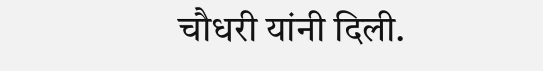चौधरी यांनी दिली.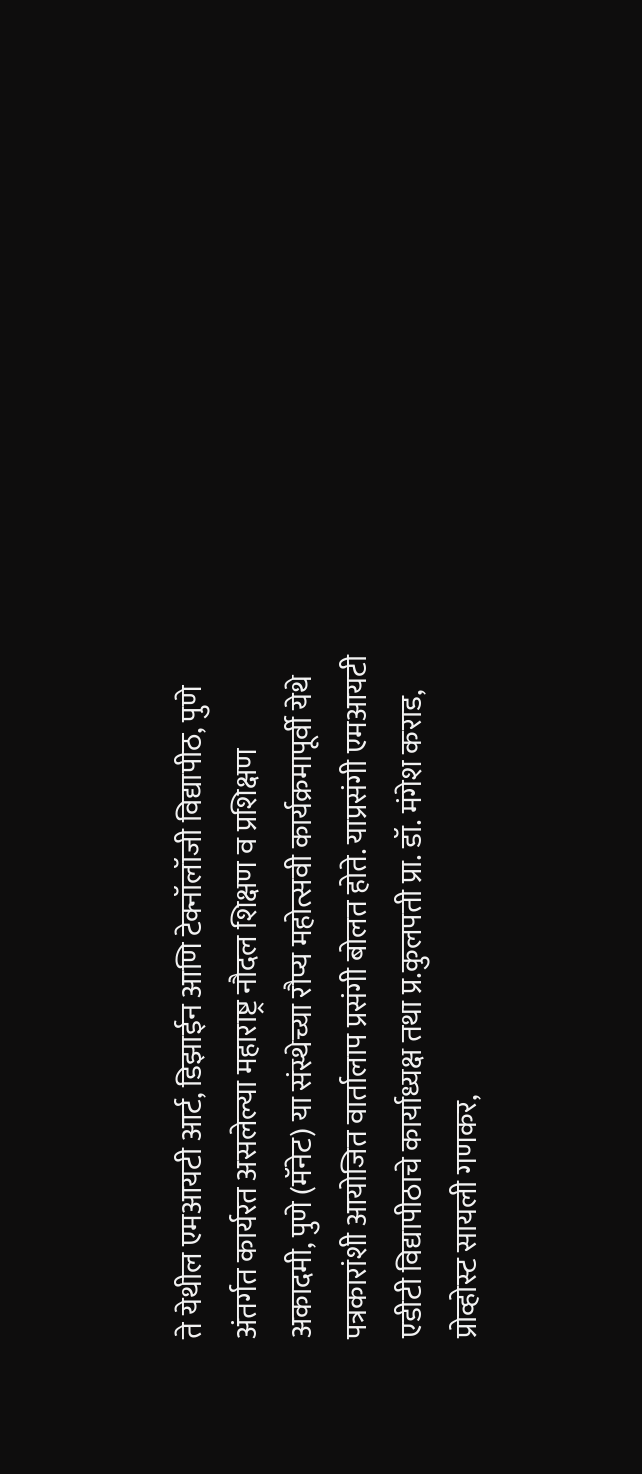ते येथील एमआयटी आर्ट, डिझाईन आणि टेक्नॉलॉजी विद्यापीठ, पुणे अंतर्गत कार्यरत असलेल्या महाराष्ट्र नौदल शिक्षण व प्रशिक्षण अकादमी, पुणे (मॅनेट) या संस्थेच्या रौप्य महोत्सवी कार्यक्रमापूर्वी येथे पत्रकारांशी आयोजित वार्तालाप प्रसंगी बोलत होते. याप्रसंगी एमआयटी एडीटी विद्यापीठाचे कार्याध्यक्ष तथा प्र.कुलपती प्रा. डॉ. मंगेश कराड, प्रोव्होस्ट सायली गणकर,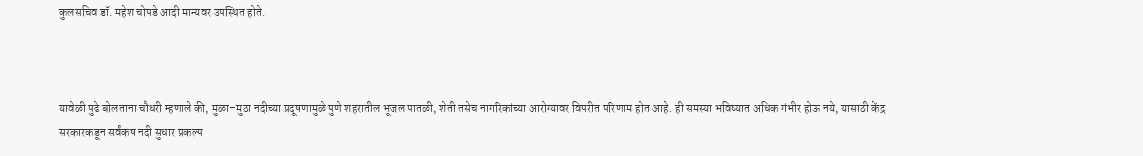कुलसचिव डॉ. महेश चोपडे आदी मान्यवर उपस्थित होते.



यावेळी पुढे बोलताना चौधरी म्हणाले की, मुळा–मुठा नदीच्या प्रदूषणामुळे पुणे शहरातील भूजल पातळी, शेती तसेच नागरिकांच्या आरोग्यावर विपरीत परिणाम होत आहे. ही समस्या भविष्यात अधिक गंभीर होऊ नये, यासाठी केंद्र सरकारकडून सर्वंकष नदी सुधार प्रकल्प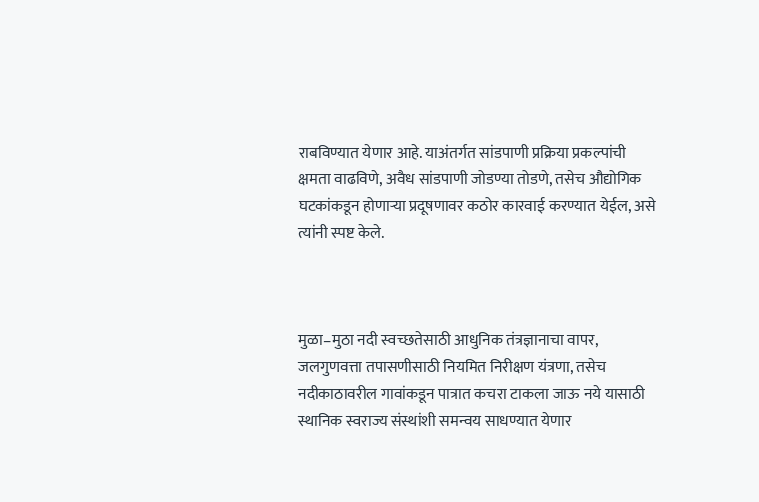राबविण्यात येणार आहे. याअंतर्गत सांडपाणी प्रक्रिया प्रकल्पांची क्षमता वाढविणे, अवैध सांडपाणी जोडण्या तोडणे, तसेच औद्योगिक घटकांकडून होणाऱ्या प्रदूषणावर कठोर कारवाई करण्यात येईल, असे त्यांनी स्पष्ट केले.



मुळा–मुठा नदी स्वच्छतेसाठी आधुनिक तंत्रज्ञानाचा वापर, जलगुणवत्ता तपासणीसाठी नियमित निरीक्षण यंत्रणा, तसेच नदीकाठावरील गावांकडून पात्रात कचरा टाकला जाऊ नये यासाठी स्थानिक स्वराज्य संस्थांशी समन्वय साधण्यात येणार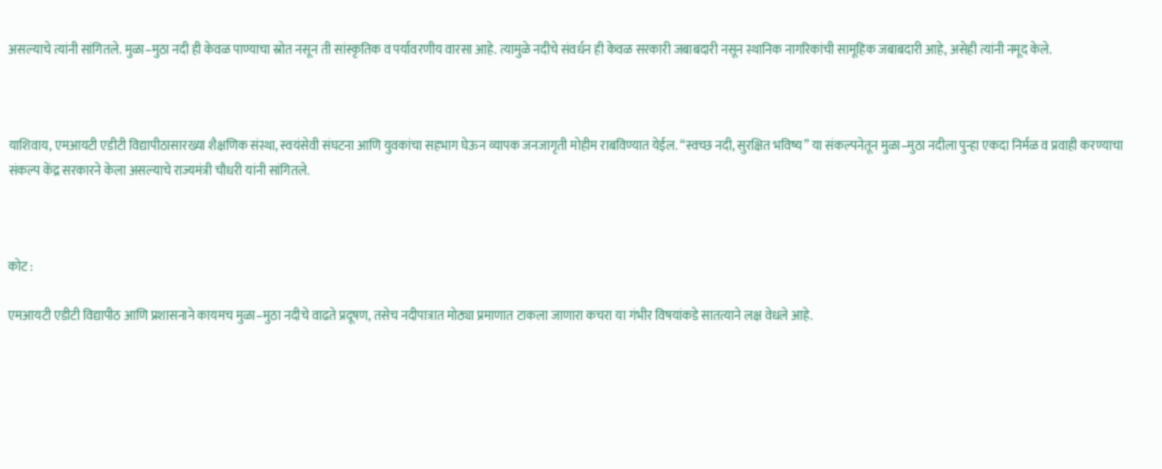असल्याचे त्यांनी सांगितले. मुळा–मुठा नदी ही केवळ पाण्याचा स्रोत नसून ती सांस्कृतिक व पर्यावरणीय वारसा आहे. त्यामुळे नदीचे संवर्धन ही केवळ सरकारी जबाबदारी नसून स्थानिक नागरिकांची सामूहिक जबाबदारी आहे, असेही त्यांनी नमूद केले.



याशिवाय, एमआयटी एडीटी विद्यापीठासारख्या शैक्षणिक संस्था, स्वयंसेवी संघटना आणि युवकांचा सहभाग घेऊन व्यापक जनजागृती मोहीम राबविण्यात येईल. “स्वच्छ नदी, सुरक्षित भविष्य” या संकल्पनेतून मुळा–मुठा नदीला पुन्हा एकदा निर्मळ व प्रवाही करण्याचा संकल्प केंद्र सरकारने केला असल्याचे राज्यमंत्री चौधरी यांनी सांगितले.



कोट :

एमआयटी एडीटी विद्यापीठ आणि प्रशासनाने कायमच मुळा–मुठा नदीचे वाढते प्रदूषण, तसेच नदीपात्रात मोठ्या प्रमाणात टाकला जाणारा कचरा या गंभीर विषयांकडे सातत्याने लक्ष वेधले आहे.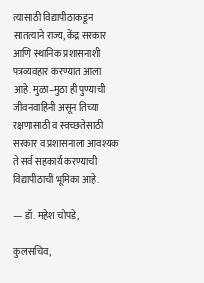त्यासाठी विद्यापीठाकडून सातत्याने राज्य, केंद्र सरकार आणि स्थानिक प्रशासनाशी पत्रव्यवहार करण्यात आला आहे. मुळा–मुठा ही पुण्याची जीवनवाहिनी असून तिच्या रक्षणासाठी व स्वच्छतेसाठी सरकार व प्रशासनाला आवश्यक ते सर्व सहकार्य करण्याची विद्यापीठाची भूमिका आहे.

— डॉ. महेश चोपडे,

कुलसचिव,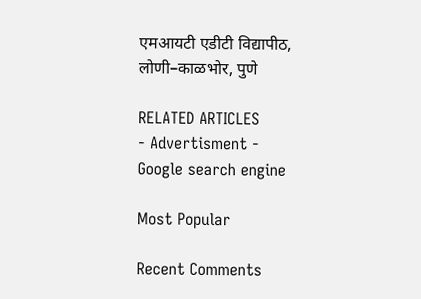एमआयटी एडीटी विद्यापीठ, लोणी–काळभोर, पुणे

RELATED ARTICLES
- Advertisment -
Google search engine

Most Popular

Recent Comments